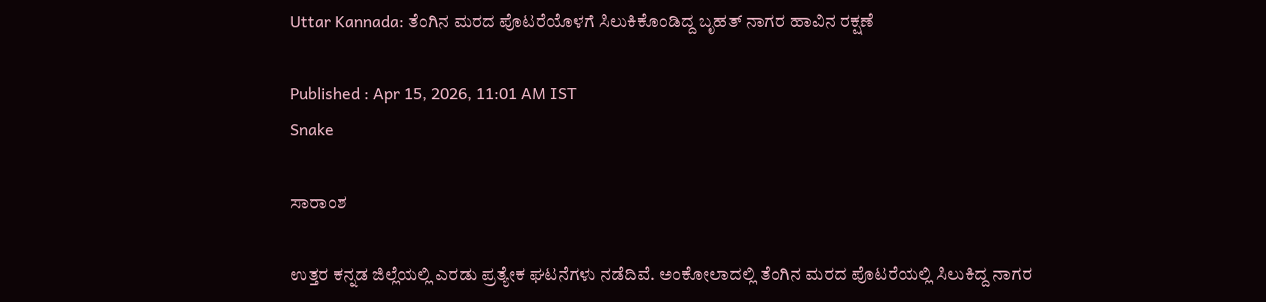Uttar Kannada: ತೆಂಗಿನ ಮರದ ಪೊಟರೆಯೊಳಗೆ ಸಿಲುಕಿಕೊಂಡಿದ್ದ ಬೃಹತ್ ನಾಗರ ಹಾವಿನ ರಕ್ಷಣೆ

Published : Apr 15, 2026, 11:01 AM IST
Snake

ಸಾರಾಂಶ

ಉತ್ತರ ಕನ್ನಡ ಜಿಲ್ಲೆಯಲ್ಲಿ ಎರಡು ಪ್ರತ್ಯೇಕ ಘಟನೆಗಳು ನಡೆದಿವೆ. ಅಂಕೋಲಾದಲ್ಲಿ ತೆಂಗಿನ ಮರದ ಪೊಟರೆಯಲ್ಲಿ ಸಿಲುಕಿದ್ದ ನಾಗರ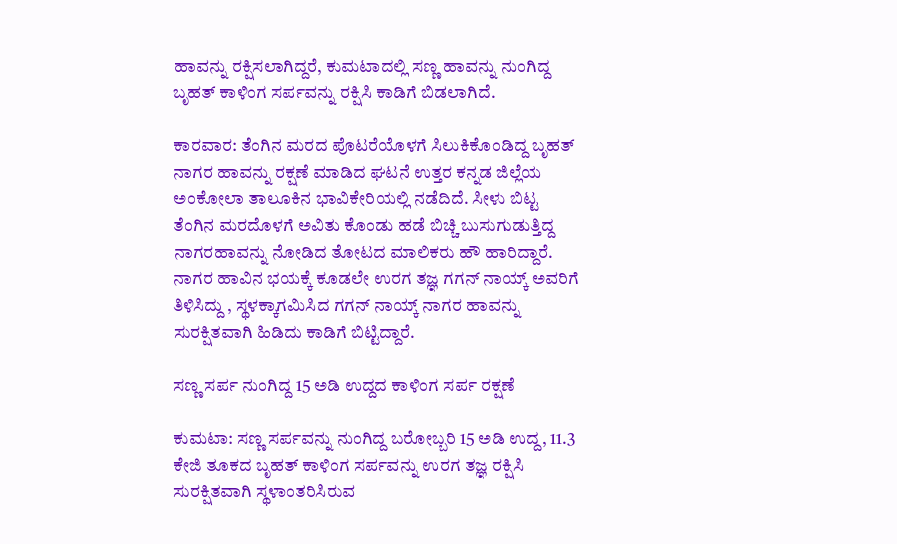ಹಾವನ್ನು ರಕ್ಷಿಸಲಾಗಿದ್ದರೆ, ಕುಮಟಾದಲ್ಲಿ ಸಣ್ಣ ಹಾವನ್ನು ನುಂಗಿದ್ದ ಬೃಹತ್ ಕಾಳಿಂಗ ಸರ್ಪವನ್ನು ರಕ್ಷಿಸಿ ಕಾಡಿಗೆ ಬಿಡಲಾಗಿದೆ.

ಕಾರವಾರ: ತೆಂಗಿನ ಮರದ ಪೊಟರೆಯೊಳಗೆ ಸಿಲುಕಿಕೊಂಡಿದ್ದ ಬೃಹತ್ ನಾಗರ ಹಾವನ್ನು ರಕ್ಷಣೆ ಮಾಡಿದ ಘಟನೆ ಉತ್ತರ ಕನ್ನಡ ಜಿಲ್ಲೆಯ ಅಂಕೋಲಾ ತಾಲೂಕಿನ ಭಾವಿಕೇರಿಯಲ್ಲಿ ನಡೆದಿದೆ. ಸೀಳು ಬಿಟ್ಟ ತೆಂಗಿನ ಮರದೊಳಗೆ ಅವಿತು ಕೊಂಡು ಹಡೆ ಬಿಚ್ಚಿ ಬುಸುಗುಡುತ್ತಿದ್ದ ನಾಗರಹಾವನ್ನು ನೋಡಿದ ತೋಟದ ಮಾಲಿಕರು ಹೌ ಹಾರಿದ್ದಾರೆ. ನಾಗರ ಹಾವಿನ ಭಯಕ್ಕೆ ಕೂಡಲೇ ಉರಗ ತಜ್ಞ ಗಗನ್ ನಾಯ್ಕ್ ಅವರಿಗೆ ತಿಳಿಸಿದ್ದು , ಸ್ಥಳಕ್ಕಾಗಮಿಸಿದ ಗಗನ್ ನಾಯ್ಕ್ ನಾಗರ ಹಾವನ್ನು ಸುರಕ್ಷಿತವಾಗಿ ಹಿಡಿದು ಕಾಡಿಗೆ ಬಿಟ್ಟಿದ್ದಾರೆ.

ಸಣ್ಣ ಸರ್ಪ ನುಂಗಿದ್ದ 15 ಅಡಿ ಉದ್ದದ ಕಾಳಿಂಗ ಸರ್ಪ ರಕ್ಷಣೆ

ಕುಮಟಾ: ಸಣ್ಣ ಸರ್ಪವನ್ನು ನುಂಗಿದ್ದ ಬರೋಬ್ಬರಿ 15 ಅಡಿ ಉದ್ದ, 11.3 ಕೇಜಿ ತೂಕದ ಬೃಹತ್ ಕಾಳಿಂಗ ಸರ್ಪವನ್ನು ಉರಗ ತಜ್ಞ ರಕ್ಷಿಸಿ ಸುರಕ್ಷಿತವಾಗಿ ಸ್ಥಳಾಂತರಿಸಿರುವ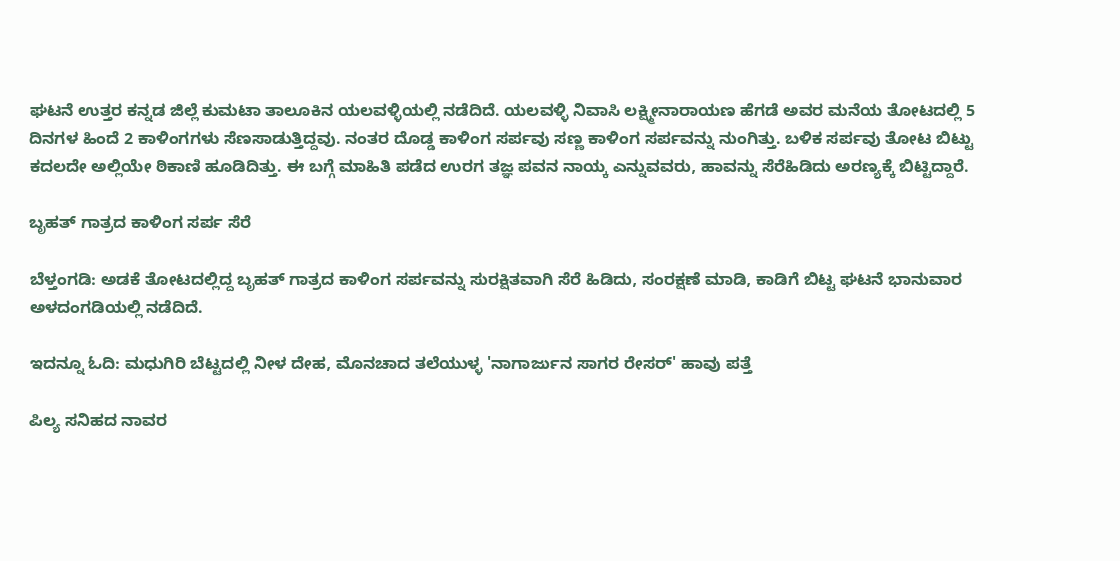ಘಟನೆ ಉತ್ತರ ಕನ್ನಡ ಜಿಲ್ಲೆ ಕುಮಟಾ ತಾಲೂಕಿನ ಯಲವಳ್ಳಿಯಲ್ಲಿ ನಡೆದಿದೆ. ಯಲವಳ್ಳಿ ನಿವಾಸಿ ಲಕ್ಷ್ಮೀನಾರಾಯಣ ಹೆಗಡೆ ಅವರ ಮನೆಯ ತೋಟದಲ್ಲಿ 5 ದಿನಗಳ ಹಿಂದೆ 2 ಕಾಳಿಂಗಗಳು ಸೆಣಸಾಡುತ್ತಿದ್ದವು. ನಂತರ ದೊಡ್ಡ ಕಾಳಿಂಗ ಸರ್ಪವು ಸಣ್ಣ ಕಾಳಿಂಗ ಸರ್ಪವನ್ನು ನುಂಗಿತ್ತು. ಬಳಿಕ ಸರ್ಪವು ತೋಟ ಬಿಟ್ಟು ಕದಲದೇ ಅಲ್ಲಿಯೇ ಠಿಕಾಣಿ ಹೂಡಿದಿತ್ತು. ಈ ಬಗ್ಗೆ ಮಾಹಿತಿ ಪಡೆದ ಉರಗ ತಜ್ಞ ಪವನ ನಾಯ್ಕ ಎನ್ನುವವರು, ಹಾವನ್ನು ಸೆರೆಹಿಡಿದು ಅರಣ್ಯಕ್ಕೆ ಬಿಟ್ಟಿದ್ದಾರೆ.

ಬೃಹತ್ ಗಾತ್ರದ ಕಾಳಿಂಗ ಸರ್ಪ ಸೆರೆ

ಬೆಳ್ತಂಗಡಿ: ಅಡಕೆ ತೋಟದಲ್ಲಿದ್ದ ಬೃಹತ್ ಗಾತ್ರದ ಕಾಳಿಂಗ ಸರ್ಪವನ್ನು ಸುರಕ್ಷಿತವಾಗಿ ಸೆರೆ ಹಿಡಿದು, ಸಂರಕ್ಷಣೆ ಮಾಡಿ, ಕಾಡಿಗೆ ಬಿಟ್ಟ ಘಟನೆ ಭಾನುವಾರ ಅಳದಂಗಡಿಯಲ್ಲಿ ನಡೆದಿದೆ.

ಇದನ್ನೂ ಓದಿ: ಮಧುಗಿರಿ ಬೆಟ್ಟದಲ್ಲಿ ನೀಳ ದೇಹ, ಮೊನಚಾದ ತಲೆಯುಳ್ಳ 'ನಾಗಾರ್ಜುನ ಸಾಗರ ರೇಸರ್' ಹಾವು ಪತ್ತೆ

ಪಿಲ್ಯ ಸನಿಹದ ನಾವರ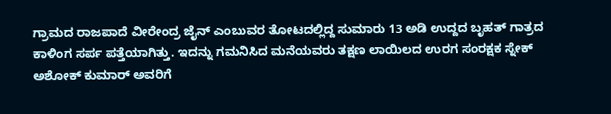ಗ್ರಾಮದ ರಾಜಪಾದೆ ವೀರೇಂದ್ರ ಜೈನ್ ಎಂಬುವರ ತೋಟದಲ್ಲಿದ್ದ ಸುಮಾರು 13 ಅಡಿ ಉದ್ದದ ಬೃಹತ್ ಗಾತ್ರದ ಕಾಳಿಂಗ ಸರ್ಪ ಪತ್ತೆಯಾಗಿತ್ತು. ಇದನ್ನು ಗಮನಿಸಿದ ಮನೆಯವರು ತಕ್ಷಣ ಲಾಯಿಲದ ಉರಗ ಸಂರಕ್ಷಕ ಸ್ನೇಕ್ ಅಶೋಕ್ ಕುಮಾರ್ ಅವರಿಗೆ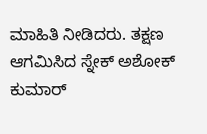ಮಾಹಿತಿ ನೀಡಿದರು. ತಕ್ಷಣ ಆಗಮಿಸಿದ ಸ್ನೇಕ್ ಅಶೋಕ್ ಕುಮಾರ್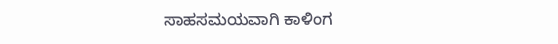ಸಾಹಸಮಯವಾಗಿ ಕಾಳಿಂಗ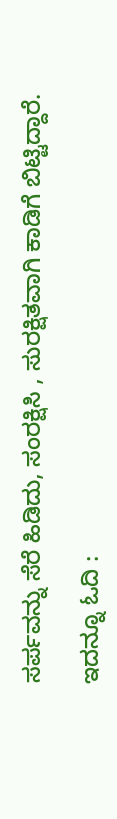ಸರ್ಪವನ್ನು ಸೆರೆ ಹಿಡಿದು, ಸಂರಕ್ಷಿಸಿ , ಸುರಕ್ಷಿತವಾಗಿ ಕಾಡಿಗೆ ಬಿಟ್ಟಿದ್ದಾರೆ.

ಇದನ್ನೂ ಓದಿ :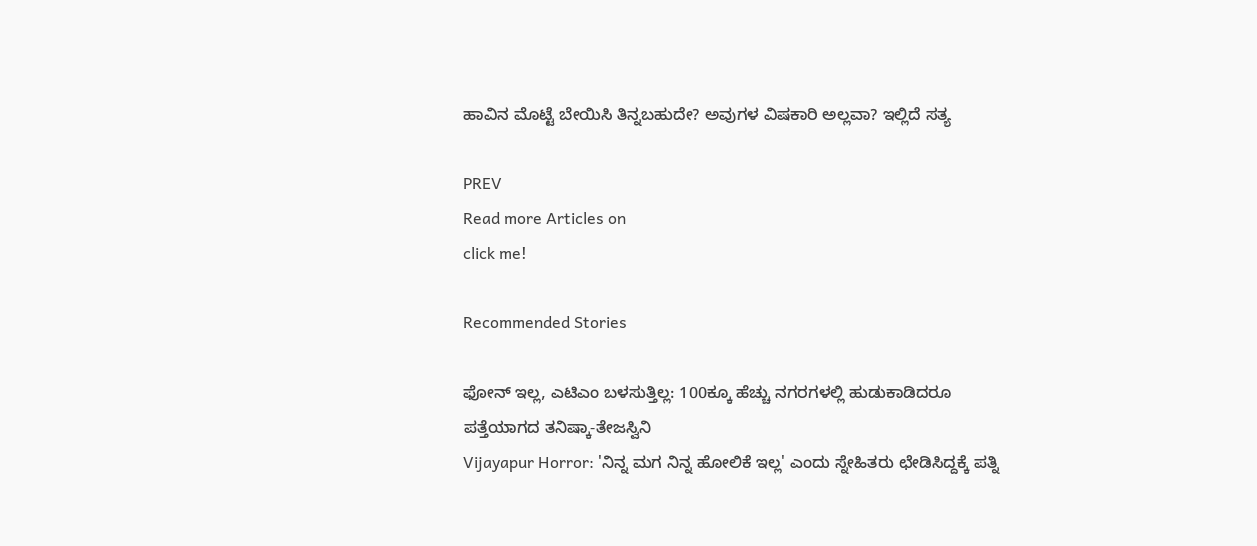ಹಾವಿನ ಮೊಟ್ಟೆ ಬೇಯಿಸಿ ತಿನ್ನಬಹುದೇ? ಅವುಗಳ ವಿಷಕಾರಿ ಅಲ್ಲವಾ? ಇಲ್ಲಿದೆ ಸತ್ಯ

PREV
Read more Articles on
click me!

Recommended Stories

ಫೋನ್ ಇಲ್ಲ, ಎಟಿಎಂ ಬಳಸುತ್ತಿಲ್ಲ: 100ಕ್ಕೂ ಹೆಚ್ಚು ನಗರಗಳಲ್ಲಿ ಹುಡುಕಾಡಿದರೂ ಪತ್ತೆಯಾಗದ ತನಿಷ್ಕಾ-ತೇಜಸ್ವಿನಿ
Vijayapur Horror: 'ನಿನ್ನ ಮಗ ನಿನ್ನ ಹೋಲಿಕೆ ಇಲ್ಲ' ಎಂದು ಸ್ನೇಹಿತರು ಛೇಡಿಸಿದ್ದಕ್ಕೆ ಪತ್ನಿ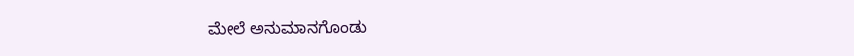ಮೇಲೆ ಅನುಮಾನಗೊಂಡು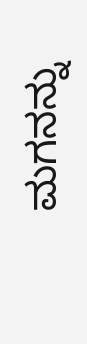ಮಗನನ್ನು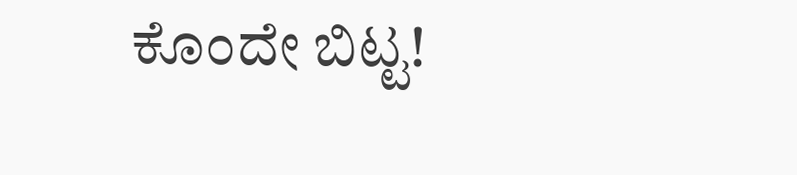ಕೊಂದೇ ಬಿಟ್ಟ!